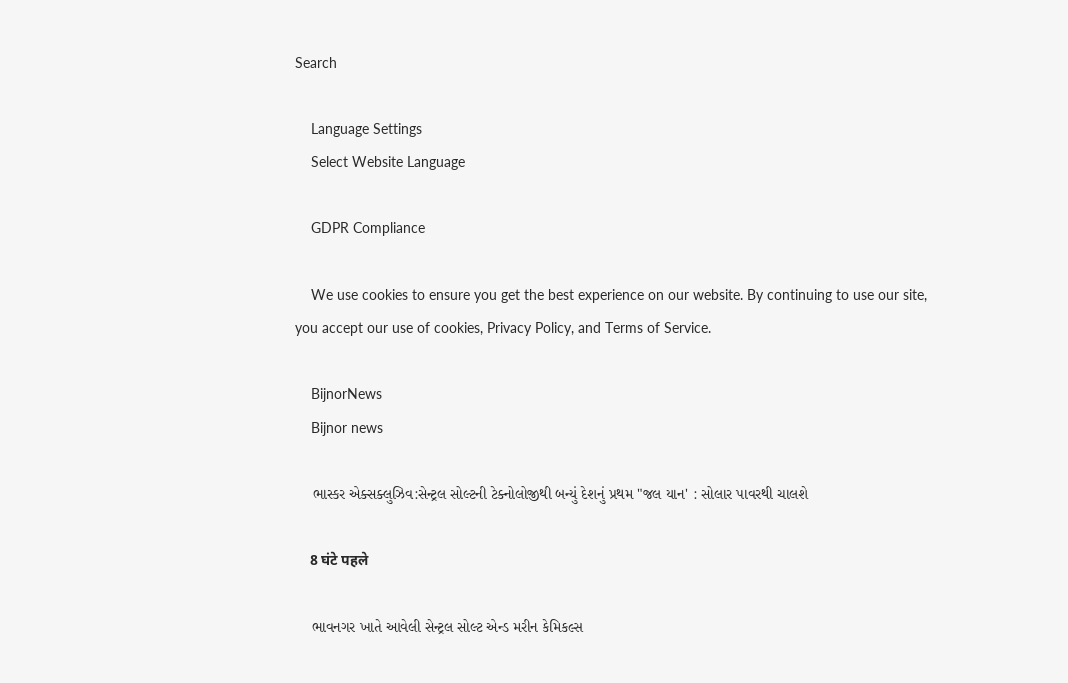Search

    Language Settings
    Select Website Language

    GDPR Compliance

    We use cookies to ensure you get the best experience on our website. By continuing to use our site, you accept our use of cookies, Privacy Policy, and Terms of Service.

    BijnorNews
    Bijnor news

    ભાસ્કર એક્સક્લુઝિવ:સેન્ટ્રલ સોલ્ટની ટેક્નોલોજીથી બન્યું દેશનું પ્રથમ "જલ યાન' : સોલાર પાવરથી ચાલશે

    8 घंटे पहले

    ભાવનગર ખાતે આવેલી સેન્ટ્રલ સોલ્ટ એન્ડ મરીન કેમિકલ્સ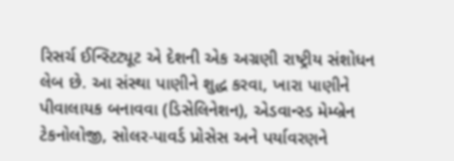રિસર્ચ ઈન્સ્ટિટ્યૂટ એ દેશની એક અગ્રણી રાષ્ટ્રીય સંશોધન લેબ છે. આ સંસ્થા પાણીને શુદ્ધ કરવા, ખારા પાણીને પીવાલાયક બનાવવા (ડિસેલિનેશન), એડવાન્સ્ડ મેમ્બ્રેન ટેકનોલોજી, સોલર-પાવર્ડ પ્રોસેસ અને પર્યાવરણને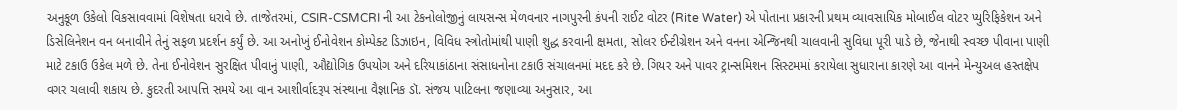અનુકૂળ ઉકેલો વિકસાવવામાં વિશેષતા ધરાવે છે. તાજેતરમાં, CSIR-CSMCRI ની આ ટેકનોલોજીનું લાયસન્સ મેળવનાર નાગપુરની કંપની રાઈટ વોટર (Rite Water) એ પોતાના પ્રકારની પ્રથમ વ્યાવસાયિક મોબાઈલ વોટર પ્યુરિફિકેશન અને ડિસેલિનેશન વન બનાવીને તેનું સફળ પ્રદર્શન કર્યું છે. આ અનોખું ઈનોવેશન કોમ્પેક્ટ ડિઝાઇન, વિવિધ સ્ત્રોતોમાંથી પાણી શુદ્ધ કરવાની ક્ષમતા, સોલર ઈન્ટીગ્રેશન અને વનના એન્જિનથી ચાલવાની સુવિધા પૂરી પાડે છે, જેનાથી સ્વચ્છ પીવાના પાણી માટે ટકાઉ ઉકેલ મળે છે. તેના ઈનોવેશન સુરક્ષિત પીવાનું પાણી, ઔદ્યોગિક ઉપયોગ અને દરિયાકાંઠાના સંસાધનોના ટકાઉ સંચાલનમાં મદદ કરે છે. ગિયર અને પાવર ટ્રાન્સમિશન સિસ્ટમમાં કરાયેલા સુધારાના કારણે આ વાનને મેન્યુઅલ હસ્તક્ષેપ વગર ચલાવી શકાય છે. કુદરતી આપત્તિ સમયે આ વાન આશીર્વાદરૂપ સંસ્થાના વૈજ્ઞાનિક ડૉ. સંજય પાટિલના જણાવ્યા અનુસાર, આ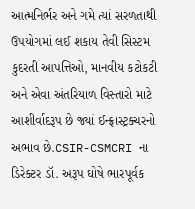આત્મનિર્ભર અને ગમે ત્યાં સરળતાથી ઉપયોગમાં લઈ શકાય તેવી સિસ્ટમ કુદરતી આપત્તિઓ, માનવીય કટોકટી અને એવા અંતરિયાળ વિસ્તારો માટે આશીર્વાદરૂપ છે જ્યાં ઈન્ફ્રાસ્ટ્રક્ચરનો અભાવ છે.CSIR-CSMCRI ના ડિરેક્ટર ડૉ. અરૂપ ઘોષે ભારપૂર્વક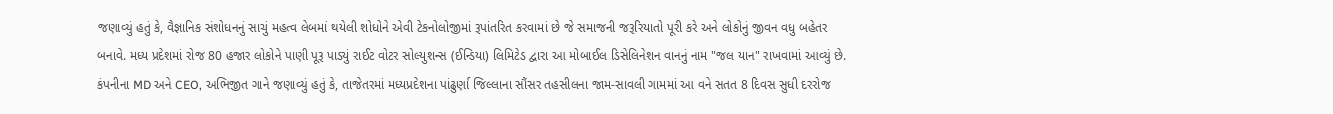જણાવ્યું હતું કે, વૈજ્ઞાનિક સંશોધનનું સાચું મહત્વ લેબમાં થયેલી શોધોને એવી ટેકનોલોજીમાં રૂપાંતરિત કરવામાં છે જે સમાજની જરૂરિયાતો પૂરી કરે અને લોકોનું જીવન વધુ બહેતર બનાવે. મધ્ય પ્રદેશમાં રોજ 80 હજાર લોકોને પાણી પૂરૂ પાડ્યું રાઈટ વોટર સોલ્યુશન્સ (ઈન્ડિયા) લિમિટેડ દ્વારા આ મોબાઈલ ડિસેલિનેશન વાનનું નામ "જલ યાન" રાખવામાં આવ્યું છે. કંપનીના MD અને CEO, અભિજીત ગાને જણાવ્યું હતું કે, તાજેતરમાં મધ્યપ્રદેશના પાંઢુર્ણા જિલ્લાના સૌંસર તહસીલના જામ-સાવલી ગામમાં આ વને સતત 8 દિવસ સુધી દરરોજ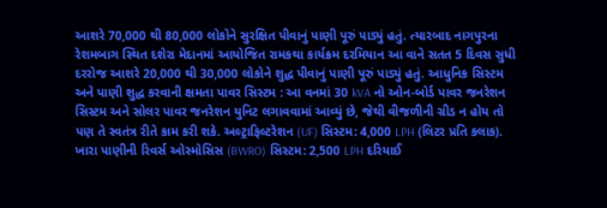આશરે 70,000 થી 80,000 લોકોને સુરક્ષિત પીવાનું પાણી પૂરું પાડ્યું હતું. ત્યારબાદ નાગપુરના રેશમબાગ સ્થિત દશેરા મેદાનમાં આયોજિત રામકથા કાર્યક્રમ દરમિયાન આ વાને સતત 5 દિવસ સુધી દરરોજ આશરે 20,000 થી 30,000 લોકોને શુદ્ધ પીવાનું પાણી પૂરું પાડ્યું હતું. આધુનિક સિસ્ટમ અને પાણી શુદ્ધ કરવાની ક્ષમતા પાવર સિસ્ટમ : આ વનમાં 30 kVA નો ઓન-બોર્ડ પાવર જનરેશન સિસ્ટમ અને સોલર પાવર જનરેશન યુનિટ લગાવવામાં આવ્યું છે, જેથી વીજળીની ગ્રીડ ન હોય તો પણ તે સ્વતંત્ર રીતે કામ કરી શકે. અલ્ટ્રાફિલ્ટરેશન (UF) સિસ્ટમ: 4,000 LPH (લિટર પ્રતિ કલાક). ખારા પાણીની રિવર્સ ઓસ્મોસિસ (BWRO) સિસ્ટમ: 2,500 LPH દરિયાઈ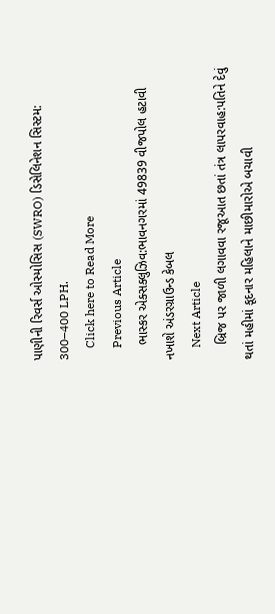પાણીની રિવર્સ ઓસ્મોસિસ (SWRO) ડિસેલિનેશન સિસ્ટમ: 300–400 LPH.
    Click here to Read More
    Previous Article
    ભાસ્કર એક્સક્લુઝિવ:ભાવનગરમાં 49839 વીજપોલ હટાવી નખાશે અંડરગ્રાઉન્ડ કેબલ
    Next Article
    બ્રિજ પર જાળી લગાવવા રજૂઆત છતાં તંત્ર લાપરવાહ:પતિને દેવું થતાં મહીમાં કૂદનાર મહિલાને માછીમારોએ બચાવી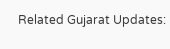Related Gujarat Updates: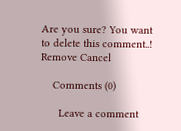Are you sure? You want to delete this comment..! Remove Cancel

    Comments (0)

      Leave a comment